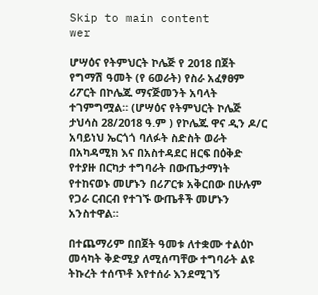Skip to main content
wer

ሆሣዕና የትምህርት ኮሌጅ የ 2018 በጀት የግማሽ ዓመት (የ 6ወራት) የስራ አፈፃፀም ሪፖርት በኮሌጁ ማናጅመንት አባላት ተገምግሟል። (ሆሣዕና የትምህርት ኮሌጅ ታህሳስ 28/2018 ዓ.ም ) የኮሌጁ ዋና ዲን ዶ/ር አባይነህ ኤርጎጎ ባለፉት ስድስት ወራት በአካዳሚክ እና በአስተዳደር ዘርፍ በዕቅድ የተያዙ በርካታ ተግባራት በውጤታማነት የተከናወኑ መሆኑን በሪፖርቱ አቅርበው በሁሉም የጋራ ርብርብ የተገኙ ውጤቶች መሆኑን አንስተዋል።

በተጨማሪም በበጀት ዓመቱ ለተቋሙ ተልዕኮ መሳካት ቅድሚያ ለሚሰጣቸው ተግባራት ልዩ ትኩረት ተሰጥቶ እየተሰራ እንደሚገኝ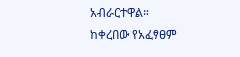አብራርተዋል። ከቀረበው የአፈፃፀም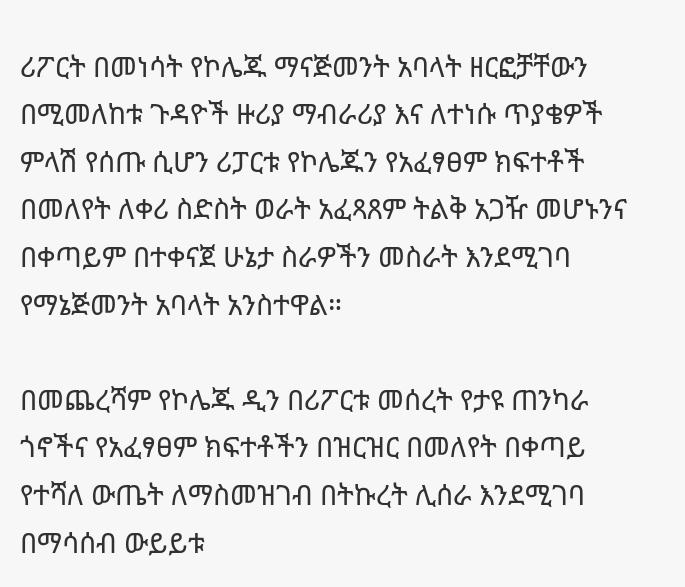ሪፖርት በመነሳት የኮሌጁ ማናጅመንት አባላት ዘርፎቻቸውን በሚመለከቱ ጉዳዮች ዙሪያ ማብራሪያ እና ለተነሱ ጥያቄዎች ምላሽ የሰጡ ሲሆን ሪፓርቱ የኮሌጁን የአፈፃፀም ክፍተቶች በመለየት ለቀሪ ስድስት ወራት አፈጻጸም ትልቅ አጋዥ መሆኑንና በቀጣይም በተቀናጀ ሁኔታ ስራዎችን መስራት እንደሚገባ የማኔጅመንት አባላት አንስተዋል።

በመጨረሻም የኮሌጁ ዲን በሪፖርቱ መሰረት የታዩ ጠንካራ ጎኖችና የአፈፃፀም ክፍተቶችን በዝርዝር በመለየት በቀጣይ የተሻለ ውጤት ለማስመዝገብ በትኩረት ሊሰራ እንደሚገባ በማሳሰብ ውይይቱ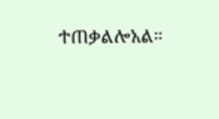ተጠቃልሎአል።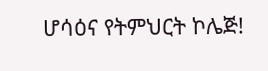ሆሳዕና የትምህርት ኮሌጅ!